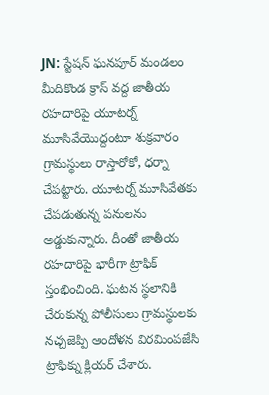JN: స్టేషన్ ఘనపూర్ మండలం మీదికొండ క్రాస్ వద్ద జాతీయ రహదారిపై యూటర్న్ మూసివేయొద్దంటూ శుక్రవారం గ్రామస్థులు రాస్తారోకో, ధర్నా చేపట్టారు. యూటర్న్ మూసివేతకు చేపడుతున్న పనులను అడ్డుకున్నారు. దీంతో జాతీయ రహదారిపై భారీగా ట్రాఫిక్ స్తంభించింది. ఘటన స్థలానికి చేరుకున్న పోలీసులు గ్రామస్థులకు నచ్చజెప్పి ఆందోళన విరమింపజేసి ట్రాఫిక్ను క్లియర్ చేశారు.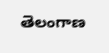తెలంగాణ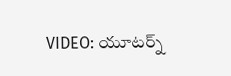VIDEO: యూటర్న్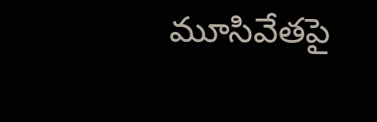మూసివేతపై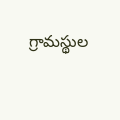గ్రామస్థుల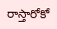రాస్తారోకో